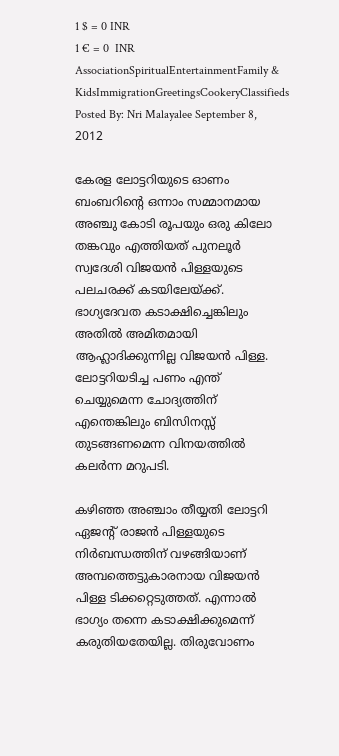1 $ = 0 INR
1 € = 0  INR
AssociationSpiritualEntertainmentFamily & KidsImmigrationGreetingsCookeryClassifieds
Posted By: Nri Malayalee September 8, 2012

കേരള ലോട്ടറിയുടെ ഓണം ബംബറിന്റെ ഒന്നാം സമ്മാനമായ അഞ്ചു കോടി രൂപയും ഒരു കിലോ തങ്കവും എത്തിയത് പുനലൂര്‍ സ്വദേശി വിജയന്‍ പിള്ളയുടെ പലചരക്ക് കടയിലേയ്ക്ക്. ഭാഗ്യദേവത കടാക്ഷിച്ചെങ്കിലും അതില്‍ അമിതമായി ആഹ്ലാദിക്കുന്നില്ല വിജയന്‍ പിള്ള. ലോട്ടറിയടിച്ച പണം എന്ത് ചെയ്യുമെന്ന ചോദ്യത്തിന് എന്തെങ്കിലും ബിസിനസ്സ് തുടങ്ങണമെന്ന വിനയത്തില്‍ കലര്‍ന്ന മറുപടി.

കഴിഞ്ഞ അഞ്ചാം തീയ്യതി ലോട്ടറി ഏജന്റ് രാജന്‍ പിള്ളയുടെ നിര്‍ബന്ധത്തിന് വഴങ്ങിയാണ് അമ്പത്തെട്ടുകാരനായ വിജയന്‍ പിള്ള ടിക്കറ്റെടുത്തത്. എന്നാല്‍ ഭാഗ്യം തന്നെ കടാക്ഷിക്കുമെന്ന് കരുതിയതേയില്ല. തിരുവോണം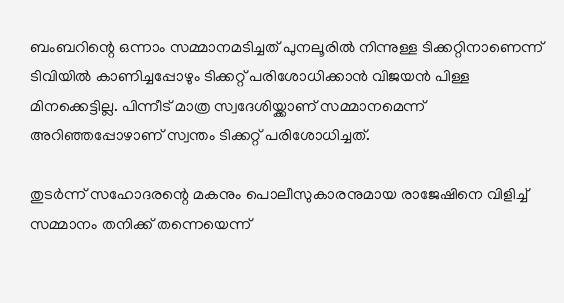ബംബറിന്റെ ഒന്നാം സമ്മാനമടിച്ചത് പുനലൂരില്‍ നിന്നുള്ള ടിക്കറ്റിനാണെന്ന് ടിവിയില്‍ കാണിച്ചപ്പോഴും ടിക്കറ്റ് പരിശോധിക്കാന്‍ വിജയന്‍ പിള്ള മിനക്കെട്ടില്ല. പിന്നീട് മാത്ര സ്വദേശിയ്ക്കാണ് സമ്മാനമെന്ന് അറിഞ്ഞപ്പോഴാണ് സ്വന്തം ടിക്കറ്റ് പരിശോധിച്ചത്.

തുടര്‍ന്ന് സഹോദരന്റെ മകനും പൊലീസുകാരനുമായ രാജേഷിനെ വിളിച്ച് സമ്മാനം തനിക്ക് തന്നെയെന്ന്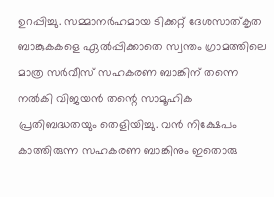ഉറപ്പിച്ചു. സമ്മാനര്‍ഹമായ ടിക്കറ്റ് ദേശസാത്കൃത ബാങ്കുകകളെ ഏല്‍പ്പിക്കാതെ സ്വന്തം ഗ്രാമത്തിലെ മാത്ര സര്‍വീസ് സഹകരണ ബാങ്കിന് തന്നെ നല്‍കി വിജയന്‍ തന്റെ സാമൂഹിക പ്രതിബദ്ധതയും തെളിയിച്ചു. വന്‍ നിക്ഷേപം കാത്തിരുന്ന സഹകരണ ബാങ്കിനും ഇതൊരു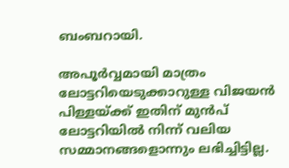ബംബറായി.

അപൂര്‍വ്വമായി മാത്രം ലോട്ടറിയെടുക്കാറുള്ള വിജയന്‍ പിള്ളയ്ക്ക് ഇതിന് മുന്‍പ് ലോട്ടറിയില്‍ നിന്ന് വലിയ സമ്മാനങ്ങളൊന്നും ലഭിച്ചിട്ടില്ല.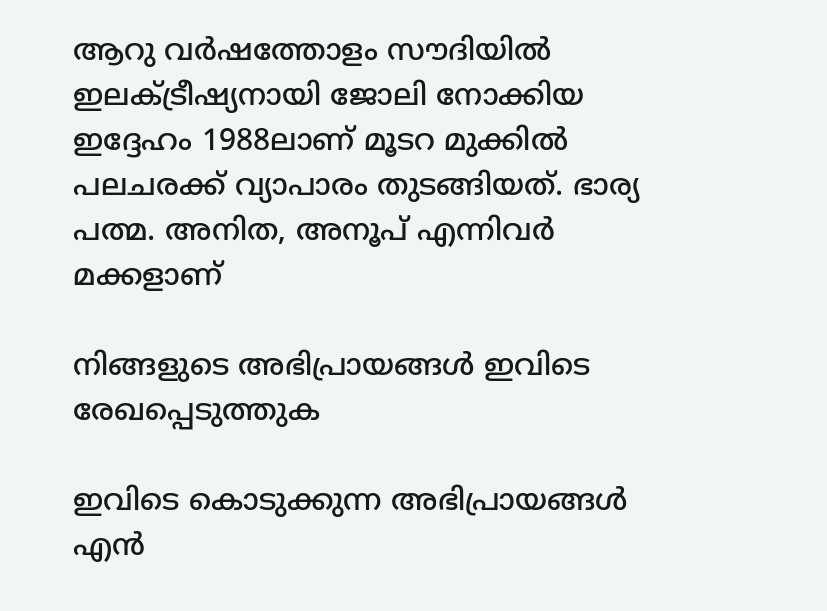ആറു വര്‍ഷത്തോളം സൗദിയില്‍ ഇലക്ട്രീഷ്യനായി ജോലി നോക്കിയ ഇദ്ദേഹം 1988ലാണ് മൂടറ മുക്കില്‍ പലചരക്ക് വ്യാപാരം തുടങ്ങിയത്. ഭാര്യ പത്മ. അനിത, അനൂപ് എന്നിവര്‍ മക്കളാണ്

നിങ്ങളുടെ അഭിപ്രായങ്ങള്‍ ഇവിടെ രേഖപ്പെടുത്തുക

ഇവിടെ കൊടുക്കുന്ന അഭിപ്രായങ്ങള്‍ എന്‍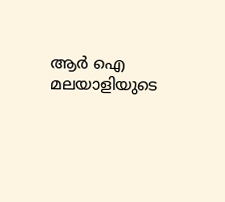ആര്‍ ഐ മലയാളിയുടെ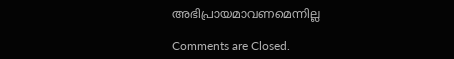അഭിപ്രായമാവണമെന്നില്ല

Comments are Closed.